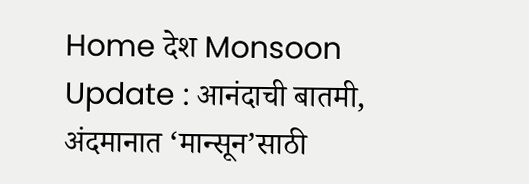Home देश Monsoon Update : आनंदाची बातमी, अंदमानात ‘मान्सून’साठी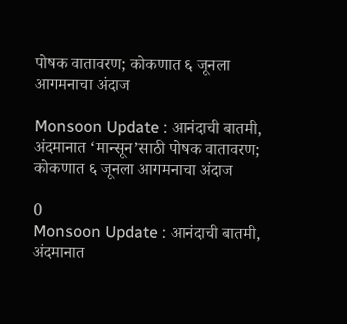पोषक वातावरण; कोकणात ६ जूनला आगमनाचा अंदाज

Monsoon Update : आनंदाची बातमी, अंदमानात ‘मान्सून’साठी पोषक वातावरण; कोकणात ६ जूनला आगमनाचा अंदाज

0
Monsoon Update : आनंदाची बातमी, अंदमानात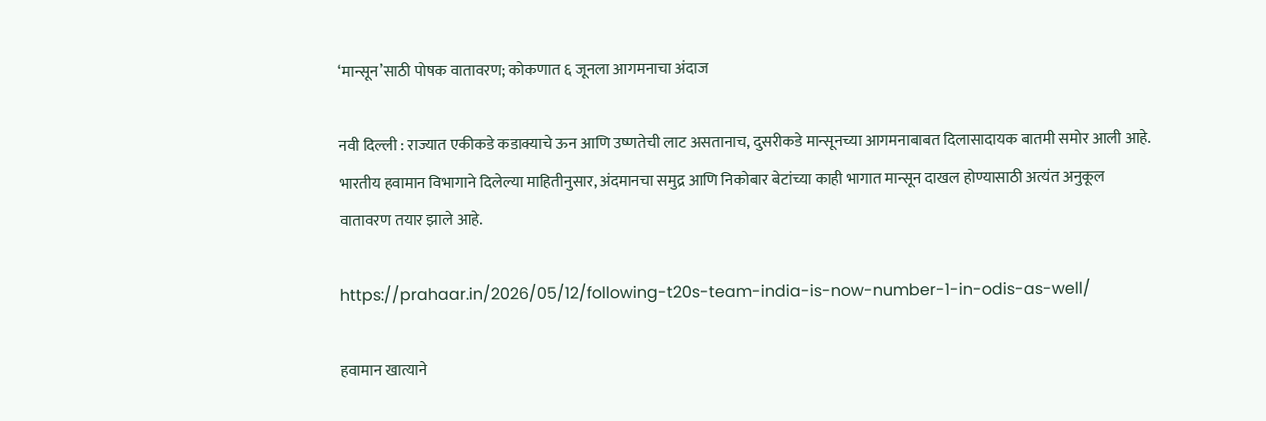‘मान्सून’साठी पोषक वातावरण; कोकणात ६ जूनला आगमनाचा अंदाज

नवी दिल्ली : राज्यात एकीकडे कडाक्याचे ऊन आणि उष्णतेची लाट असतानाच, दुसरीकडे मान्सूनच्या आगमनाबाबत दिलासादायक बातमी समोर आली आहे. भारतीय हवामान विभागाने दिलेल्या माहितीनुसार, अंदमानचा समुद्र आणि निकोबार बेटांच्या काही भागात मान्सून दाखल होण्यासाठी अत्यंत अनुकूल वातावरण तयार झाले आहे.

https://prahaar.in/2026/05/12/following-t20s-team-india-is-now-number-1-in-odis-as-well/

हवामान खात्याने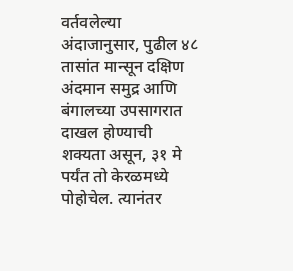वर्तवलेल्या अंदाजानुसार, पुढील ४८ तासांत मान्सून दक्षिण अंदमान समुद्र आणि बंगालच्या उपसागरात दाखल होण्याची शक्यता असून, ३१ मे पर्यंत तो केरळमध्ये पोहोचेल. त्यानंतर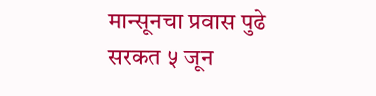मान्सूनचा प्रवास पुढे सरकत ५ जून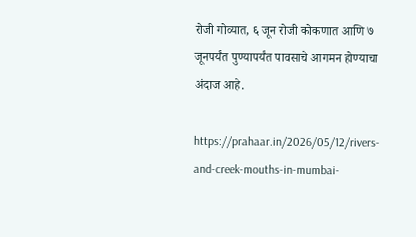रोजी गोव्यात, ६ जून रोजी कोकणात आणि ७ जूनपर्यंत पुण्यापर्यंत पावसाचे आगमन होण्याचा अंदाज आहे.

https://prahaar.in/2026/05/12/rivers-and-creek-mouths-in-mumbai-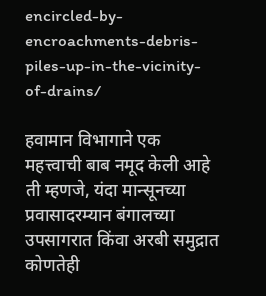encircled-by-encroachments-debris-piles-up-in-the-vicinity-of-drains/

हवामान विभागाने एक महत्त्वाची बाब नमूद केली आहे ती म्हणजे, यंदा मान्सूनच्या प्रवासादरम्यान बंगालच्या उपसागरात किंवा अरबी समुद्रात कोणतेही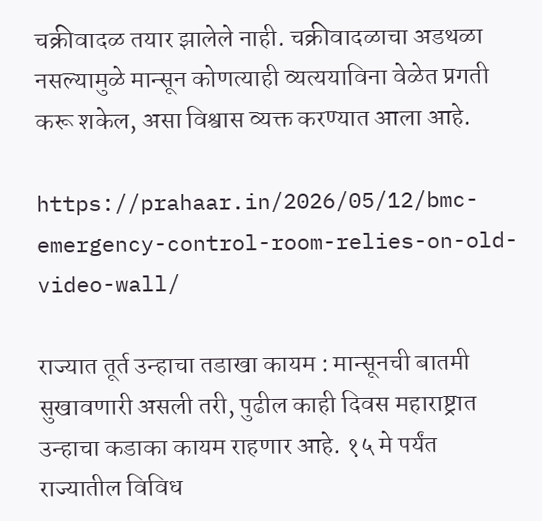चक्रीवादळ तयार झालेले नाही. चक्रीवादळाचा अडथळा नसल्यामुळे मान्सून कोणत्याही व्यत्ययाविना वेळेत प्रगती करू शकेल, असा विश्वास व्यक्त करण्यात आला आहे.

https://prahaar.in/2026/05/12/bmc-emergency-control-room-relies-on-old-video-wall/

राज्यात तूर्त उन्हाचा तडाखा कायम : मान्सूनची बातमी सुखावणारी असली तरी, पुढील काही दिवस महाराष्ट्रात उन्हाचा कडाका कायम राहणार आहे. १५ मे पर्यंत राज्यातील विविध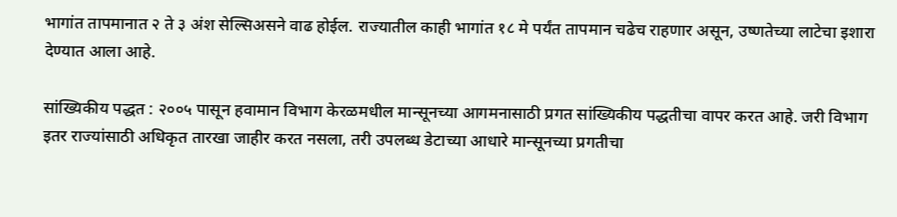भागांत तापमानात २ ते ३ अंश सेल्सिअसने वाढ होईल. राज्यातील काही भागांत १८ मे पर्यंत तापमान चढेच राहणार असून, उष्णतेच्या लाटेचा इशारा देण्यात आला आहे.

सांख्यिकीय पद्धत : २००५ पासून हवामान विभाग केरळमधील मान्सूनच्या आगमनासाठी प्रगत सांख्यिकीय पद्धतीचा वापर करत आहे. जरी विभाग इतर राज्यांसाठी अधिकृत तारखा जाहीर करत नसला, तरी उपलब्ध डेटाच्या आधारे मान्सूनच्या प्रगतीचा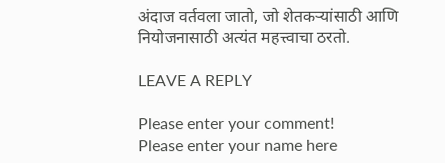अंदाज वर्तवला जातो, जो शेतकऱ्यांसाठी आणि नियोजनासाठी अत्यंत महत्त्वाचा ठरतो.

LEAVE A REPLY

Please enter your comment!
Please enter your name here